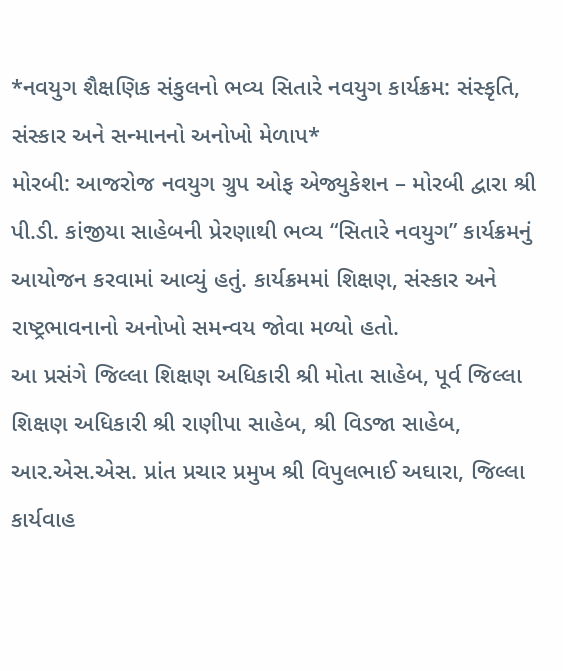*નવયુગ શૈક્ષણિક સંકુલનો ભવ્ય સિતારે નવયુગ કાર્યક્રમ: સંસ્કૃતિ, સંસ્કાર અને સન્માનનો અનોખો મેળાપ*
મોરબી: આજરોજ નવયુગ ગ્રુપ ઓફ એજ્યુકેશન – મોરબી દ્વારા શ્રી પી.ડી. કાંજીયા સાહેબની પ્રેરણાથી ભવ્ય “સિતારે નવયુગ” કાર્યક્રમનું આયોજન કરવામાં આવ્યું હતું. કાર્યક્રમમાં શિક્ષણ, સંસ્કાર અને રાષ્ટ્રભાવનાનો અનોખો સમન્વય જોવા મળ્યો હતો.
આ પ્રસંગે જિલ્લા શિક્ષણ અધિકારી શ્રી મોતા સાહેબ, પૂર્વ જિલ્લા શિક્ષણ અધિકારી શ્રી રાણીપા સાહેબ, શ્રી વિડજા સાહેબ, આર.એસ.એસ. પ્રાંત પ્રચાર પ્રમુખ શ્રી વિપુલભાઈ અઘારા, જિલ્લા કાર્યવાહ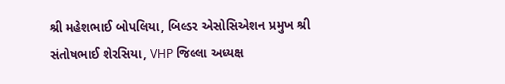શ્રી મહેશભાઈ બોપલિયા, બિલ્ડર એસોસિએશન પ્રમુખ શ્રી સંતોષભાઈ શેરસિયા, VHP જિલ્લા અધ્યક્ષ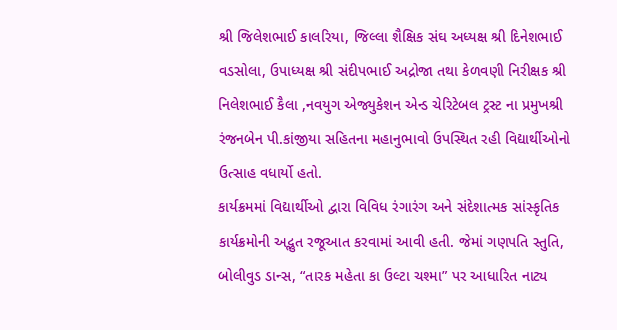શ્રી જિલેશભાઈ કાલરિયા, જિલ્લા શૈક્ષિક સંઘ અધ્યક્ષ શ્રી દિનેશભાઈ વડસોલા, ઉપાધ્યક્ષ શ્રી સંદીપભાઈ અદ્રોજા તથા કેળવણી નિરીક્ષક શ્રી નિલેશભાઈ કૈલા ,નવયુગ એજ્યુકેશન એન્ડ ચેરિટેબલ ટ્રસ્ટ ના પ્રમુખશ્રી રંજનબેન પી.કાંજીયા સહિતના મહાનુભાવો ઉપસ્થિત રહી વિદ્યાર્થીઓનો ઉત્સાહ વધાર્યો હતો.
કાર્યક્રમમાં વિદ્યાર્થીઓ દ્વારા વિવિધ રંગારંગ અને સંદેશાત્મક સાંસ્કૃતિક કાર્યક્રમોની અદ્ભુત રજૂઆત કરવામાં આવી હતી. જેમાં ગણપતિ સ્તુતિ, બોલીવુડ ડાન્સ, “તારક મહેતા કા ઉલ્ટા ચશ્મા” પર આધારિત નાટ્ય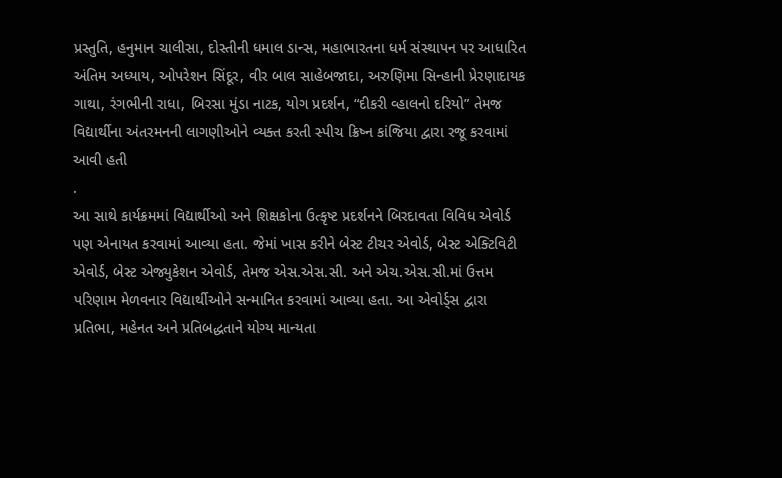પ્રસ્તુતિ, હનુમાન ચાલીસા, દોસ્તીની ધમાલ ડાન્સ, મહાભારતના ધર્મ સંસ્થાપન પર આધારિત અંતિમ અધ્યાય, ઓપરેશન સિંદૂર, વીર બાલ સાહેબજાદા, અરુણિમા સિન્હાની પ્રેરણાદાયક ગાથા, રંગભીની રાધા, બિરસા મુંડા નાટક, યોગ પ્રદર્શન, “દીકરી વ્હાલનો દરિયો” તેમજ વિદ્યાર્થીના અંતરમનની લાગણીઓને વ્યક્ત કરતી સ્પીચ ક્રિષ્ન કાંજિયા દ્વારા રજૂ કરવામાં આવી હતી
.
આ સાથે કાર્યક્રમમાં વિદ્યાર્થીઓ અને શિક્ષકોના ઉત્કૃષ્ટ પ્રદર્શનને બિરદાવતા વિવિધ એવોર્ડ પણ એનાયત કરવામાં આવ્યા હતા. જેમાં ખાસ કરીને બેસ્ટ ટીચર એવોર્ડ, બેસ્ટ એક્ટિવિટી એવોર્ડ, બેસ્ટ એજ્યુકેશન એવોર્ડ, તેમજ એસ.એસ.સી. અને એચ.એસ.સી.માં ઉત્તમ પરિણામ મેળવનાર વિદ્યાર્થીઓને સન્માનિત કરવામાં આવ્યા હતા. આ એવોર્ડ્સ દ્વારા પ્રતિભા, મહેનત અને પ્રતિબદ્ધતાને યોગ્ય માન્યતા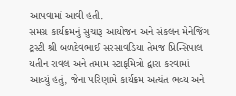આપવામાં આવી હતી.
સમગ્ર કાર્યક્રમનું સુચારૂ આયોજન અને સંકલન મેનેજિંગ ટ્રસ્ટી શ્રી બળદેવભાઈ સરસાવડિયા તેમજ પ્રિન્સિપાલ યતીન રાવલ અને તમામ સ્ટાફમિત્રો દ્વારા કરવામાં આવ્યું હતું, જેના પરિણામે કાર્યક્રમ અત્યંત ભવ્ય અને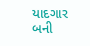યાદગાર બની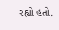રહ્યો હતો.